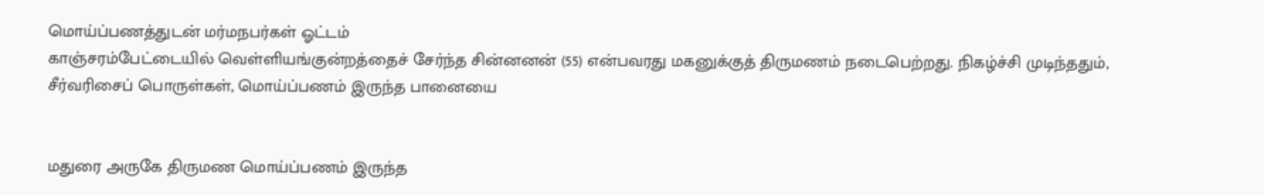மொய்ப்பணத்துடன் மர்மநபர்கள் ஓட்டம்
காஞ்சரம்பேட்டையில் வெள்ளியங்குன்றத்தைச் சேர்ந்த சின்னனன் (55) என்பவரது மகனுக்குத் திருமணம் நடைபெற்றது. நிகழ்ச்சி முடிந்ததும், சீர்வரிசைப் பொருள்கள், மொய்ப்பணம் இருந்த பானையை


மதுரை அருகே திருமண மொய்ப்பணம் இருந்த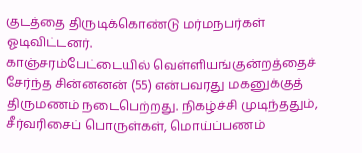குடத்தை திருடிக்கொண்டு மர்மநபர்கள் ஓடிவிட்டனர்.
காஞ்சரம்பேட்டையில் வெள்ளியங்குன்றத்தைச் சேர்ந்த சின்னனன் (55) என்பவரது மகனுக்குத் திருமணம் நடைபெற்றது. நிகழ்ச்சி முடிந்ததும், சீர்வரிசைப் பொருள்கள், மொய்ப்பணம்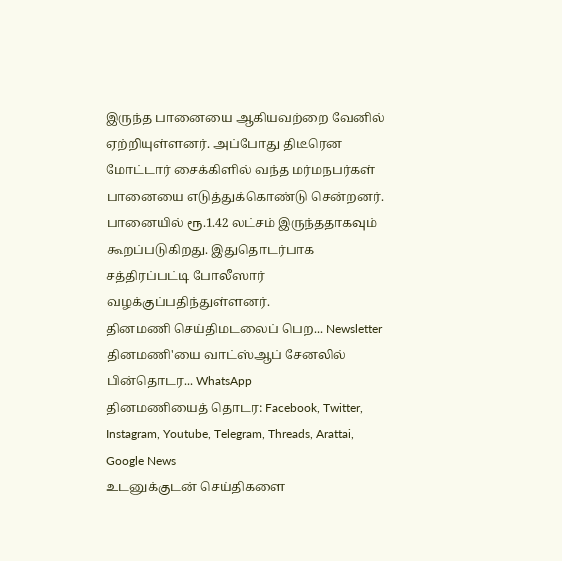இருந்த பானையை ஆகியவற்றை வேனில் ஏற்றியுள்ளனர். அப்போது திடீரென மோட்டார் சைக்கிளில் வந்த மர்மநபர்கள் பானையை எடுத்துக்கொண்டு சென்றனர். பானையில் ரூ.1.42 லட்சம் இருந்ததாகவும் கூறப்படுகிறது. இதுதொடர்பாக சத்திரப்பட்டி போலீஸார் வழக்குப்பதிந்துள்ளனர்.
தினமணி செய்திமடலைப் பெற... Newsletter
தினமணி'யை வாட்ஸ்ஆப் சேனலில் பின்தொடர... WhatsApp
தினமணியைத் தொடர: Facebook, Twitter, Instagram, Youtube, Telegram, Threads, Arattai, Google News
உடனுக்குடன் செய்திகளை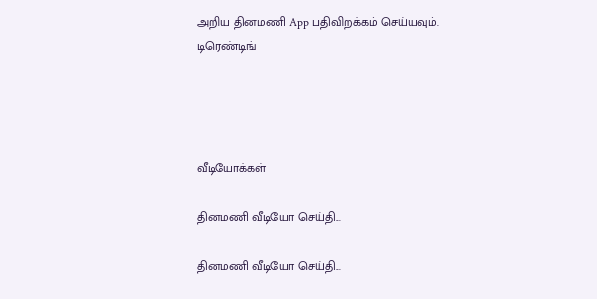அறிய தினமணி App பதிவிறக்கம் செய்யவும்.
டிரெண்டிங்




வீடியோக்கள்

தினமணி வீடியோ செய்தி...

தினமணி வீடியோ செய்தி...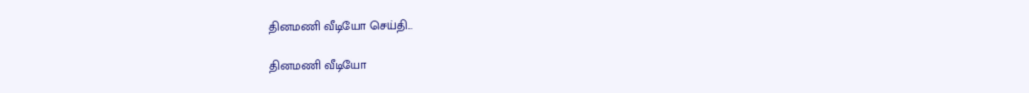தினமணி வீடியோ செய்தி...

தினமணி வீடியோ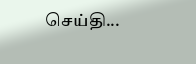செய்தி...